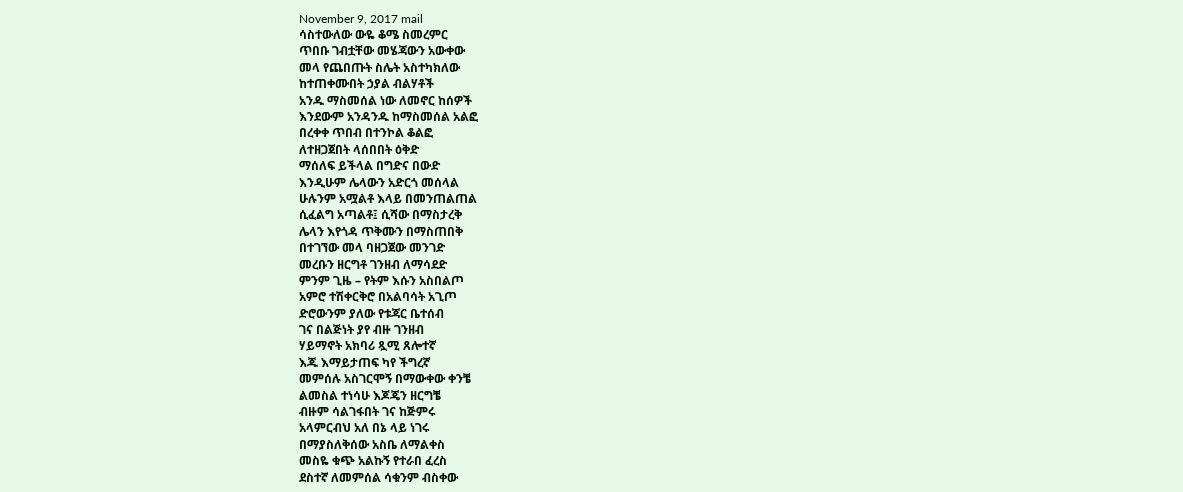November 9, 2017 mail
ሳስተውለው ውዬ ቆሜ ስመረምር
ጥበቡ ገብቷቸው መሄጃውን አውቀው
መላ የጨበጡት ስሌት አስተካክለው
ከተጠቀሙበት ኃያል ብልሃቶች
አንዱ ማስመሰል ነው ለመኖር ከሰዎች
እንደውም አንዳንዱ ከማስመሰል አልፎ
በረቀቀ ጥበብ በተንኮል ቆልፎ
ለተዘጋጀበት ላሰበበት ዕቅድ
ማሰለፍ ይችላል በግድና በውድ
እንዲሁም ሌላውን አድርጎ መሰላል
ሁሉንም አሟልቶ እላይ በመንጠልጠል
ሲፈልግ አጣልቶ፤ ሲሻው በማስታረቅ
ሌላን እየጎዳ ጥቅሙን በማስጠበቅ
በተገኘው መላ ባዘጋጀው መንገድ
መረቡን ዘርግቶ ገንዘብ ለማሳደድ
ምንም ጊዜ – የትም እሱን አስበልጦ
አምሮ ተሽቀርቅሮ በአልባሳት አጊጦ
ድሮውንም ያለው የቱጃር ቤተሰብ
ገና በልጅነት ያየ ብዙ ገንዘብ
ሃይማኖት አክባሪ ጿሚ ጸሎተኛ
እጁ እማይታጠፍ ካየ ችግረኛ
መምሰሉ አስገርሞኝ በማውቀው ቀንቼ
ልመስል ተነሳሁ እጆጄን ዘርግቼ
ብዙም ሳልገፋበት ገና ከጅምሩ
አላምርብህ አለ በኔ ላይ ነገሩ
በማያስለቅሰው አስቤ ለማልቀስ
መስዬ ቁጭ አልኩኝ የተራበ ፈረስ
ደስተኛ ለመምሰል ሳቁንም ብስቀው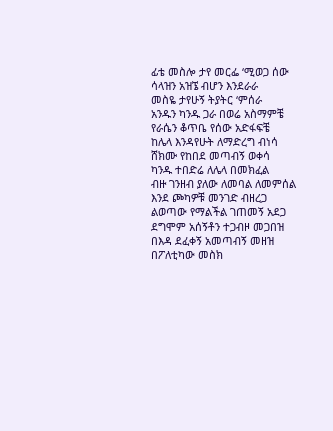ፊቴ መስሎ ታየ መርፌ ‘ሚወጋ ሰው
ሳላዝን አዝኜ ብሆን እንደራራ
መስዬ ታየሁኝ ትያትር ‘ምሰራ
አንዱን ካንዱ ጋራ በወሬ አስማምቼ
የራሴን ቆጥቤ የሰው አድፋፍቼ
ከሌላ እንዳየሁት ለማድረግ ብነሳ
ሸክሙ የከበደ መጣብኝ ወቀሳ
ካንዱ ተበድሬ ለሌላ በመክፈል
ብዙ ገንዘብ ያለው ለመባል ለመምሰል
እንደ ጮካዎቹ መንገድ ብዘረጋ
ልወጣው የማልችል ገጠመኝ አደጋ
ደግሞም አሰኝቶን ተጋብዞ መጋበዝ
በእዳ ደፈቀኝ አመጣብኝ መዘዝ
በፖለቲካው መስክ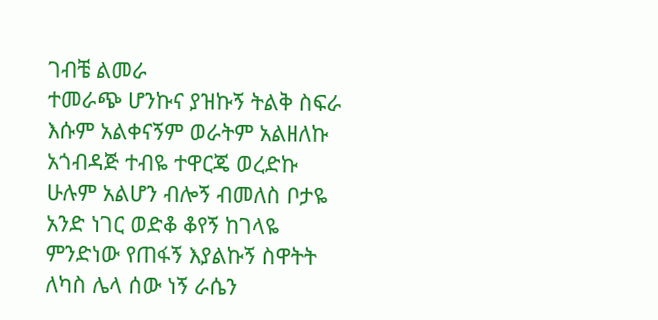ገብቼ ልመራ
ተመራጭ ሆንኩና ያዝኩኝ ትልቅ ስፍራ
እሱም አልቀናኝም ወራትም አልዘለኩ
አጎብዳጅ ተብዬ ተዋርጄ ወረድኩ
ሁሉም አልሆን ብሎኝ ብመለስ ቦታዬ
አንድ ነገር ወድቆ ቆየኝ ከገላዬ
ምንድነው የጠፋኝ እያልኩኝ ስዋትት
ለካስ ሌላ ሰው ነኝ ራሴን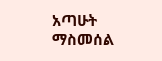አጣሁት
ማስመሰል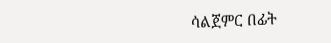ሳልጀምር በፊት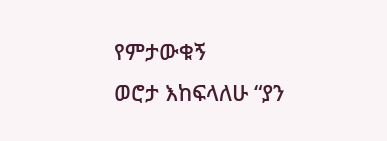የምታውቁኝ
ወሮታ እከፍላለሁ “ያን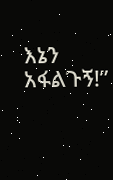እኔን አፋልጉኝ!”